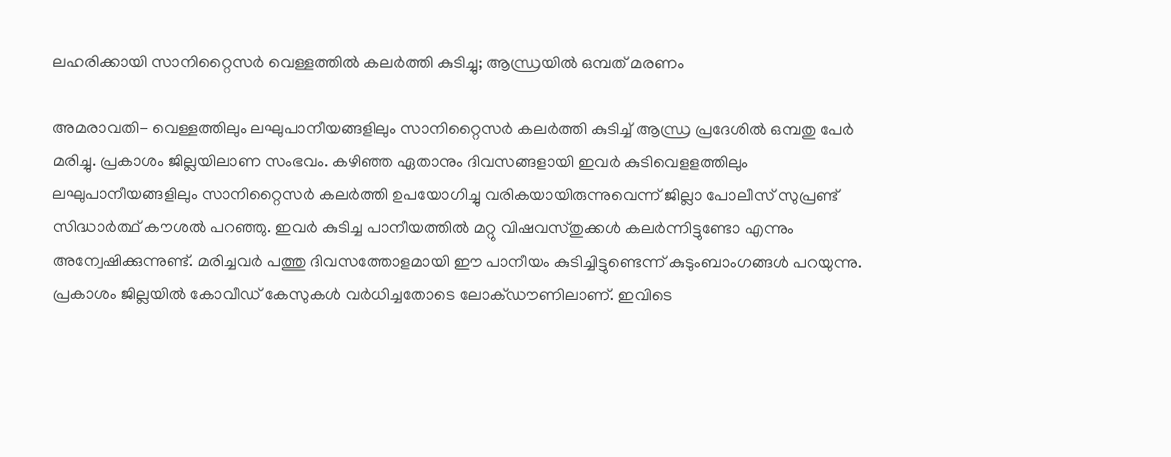ലഹരിക്കായി സാനിറ്റൈസര്‍ വെള്ളത്തില്‍ കലര്‍ത്തി കുടിച്ചു; ആന്ധ്രയില്‍ ഒമ്പത് മരണം

അമരാവതി- വെള്ളത്തിലും ലഘുപാനീയങ്ങളിലും സാനിറ്റൈസര്‍ കലര്‍ത്തി കുടിച്ച് ആന്ധ്ര പ്രദേശില്‍ ഒമ്പതു പേര്‍ മരിച്ചു. പ്രകാശം ജില്ലയിലാണ സംഭവം. കഴിഞ്ഞ ഏതാനും ദിവസങ്ങളായി ഇവര്‍ കുടിവെളളത്തിലും ലഘുപാനീയങ്ങളിലും സാനിറ്റൈസര്‍ കലര്‍ത്തി ഉപയോഗിച്ചു വരികയായിരുന്നുവെന്ന് ജില്ലാ പോലീസ് സുപ്രണ്ട് സിദ്ധാര്‍ത്ഥ് കൗശല്‍ പറഞ്ഞു. ഇവര്‍ കുടിച്ച പാനീയത്തില്‍ മറ്റു വിഷവസ്തുക്കള്‍ കലര്‍ന്നിട്ടുണ്ടോ എന്നും അന്വേഷിക്കുന്നുണ്ട്. മരിച്ചവര്‍ പത്തു ദിവസത്തോളമായി ഈ പാനീയം കുടിച്ചിട്ടുണ്ടെന്ന് കുടുംബാംഗങ്ങള്‍ പറയുന്നു. പ്രകാശം ജില്ലയില്‍ കോവീഡ് കേസുകള്‍ വര്‍ധിച്ചതോടെ ലോക്ഡൗണിലാണ്. ഇവിടെ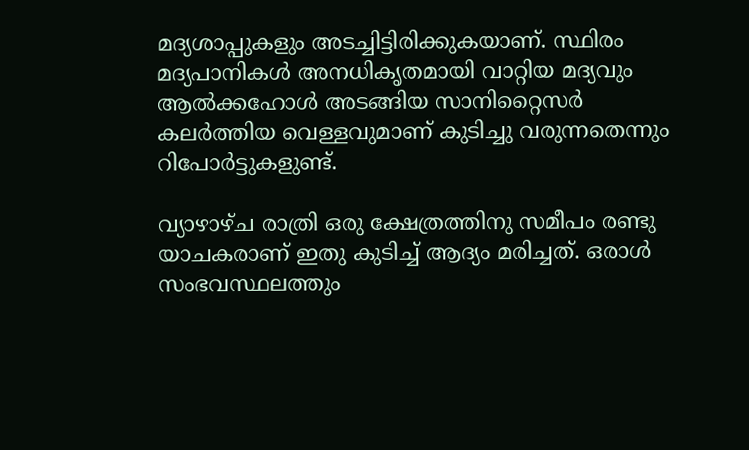മദ്യശാപ്പുകളും അടച്ചിട്ടിരിക്കുകയാണ്. സ്ഥിരം മദ്യപാനികള്‍ അനധികൃതമായി വാറ്റിയ മദ്യവും ആല്‍ക്കഹോള്‍ അടങ്ങിയ സാനിറ്റൈസര്‍ കലര്‍ത്തിയ വെള്ളവുമാണ് കുടിച്ചു വരുന്നതെന്നും റിപോര്‍ട്ടുകളുണ്ട്.

വ്യാഴാഴ്ച രാത്രി ഒരു ക്ഷേത്രത്തിനു സമീപം രണ്ടു യാചകരാണ് ഇതു കുടിച്ച് ആദ്യം മരിച്ചത്. ഒരാള്‍ സംഭവസ്ഥലത്തും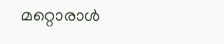മറ്റൊരാള്‍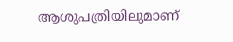ആശുപത്രിയിലുമാണ്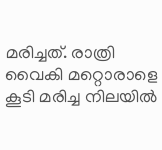മരിച്ചത്. രാത്രി വൈകി മറ്റൊരാളെ കൂടി മരിച്ച നിലയില്‍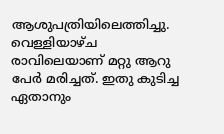ആശുപത്രിയിലെത്തിച്ചു. വെള്ളിയാഴ്ച രാവിലെയാണ് മറ്റു ആറു പേര്‍ മരിച്ചത്. ഇതു കുടിച്ച ഏതാനും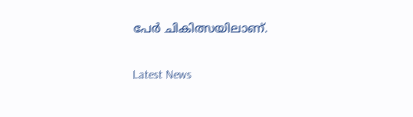പേര്‍ ചികിത്സയിലാണ്.


Latest News